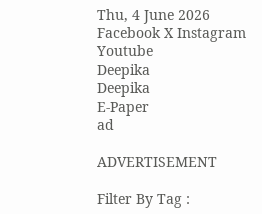Thu, 4 June 2026
Facebook X Instagram Youtube
Deepika
Deepika
E-Paper
ad

ADVERTISEMENT

Filter By Tag :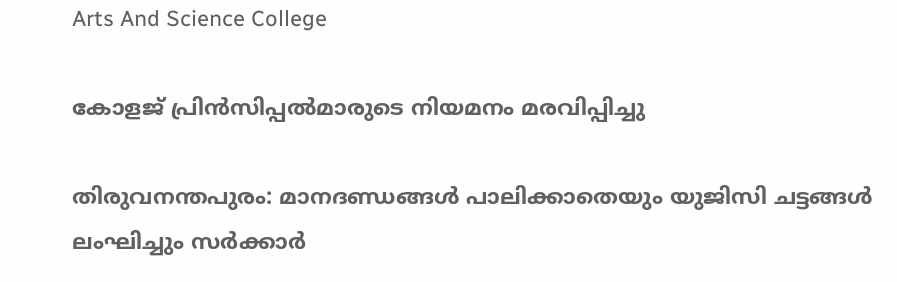Arts And Science College

കോളജ് പ്രിൻസിപ്പൽമാരുടെ നിയമനം മരവിപ്പിച്ചു

തിരുവനന്തപുരം: മാനദണ്ഡങ്ങൾ പാലിക്കാതെയും യുജിസി ചട്ടങ്ങൾ ലംഘിച്ചും സർക്കാർ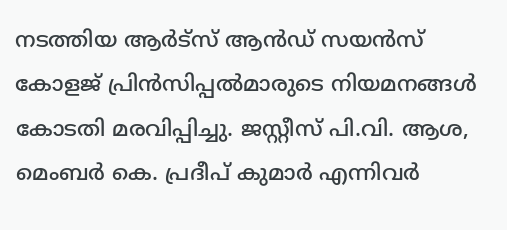നടത്തിയ ആർട്സ് ആൻഡ് സയൻസ് കോളജ് പ്രിൻസിപ്പൽമാരുടെ നിയമനങ്ങൾ കോടതി മരവിപ്പിച്ചു. ജസ്റ്റീസ് പി.വി. ആശ, മെംബർ കെ. പ്രദീപ് കുമാർ എന്നിവർ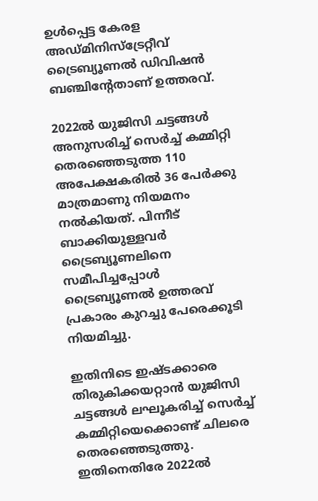ഉൾപ്പെട്ട കേരള അഡ്മിനിസ്ട്രേറ്റീവ് ട്രൈബ്യൂണൽ ഡിവിഷൻ ബഞ്ചിന്‍റേതാണ് ഉത്തരവ്.

2022ൽ യുജിസി ചട്ടങ്ങൾ അനുസരിച്ച് സെർച്ച് കമ്മിറ്റി തെരഞ്ഞെടുത്ത 110 അപേക്ഷകരിൽ 36 പേർക്കു മാത്രമാണു നിയമനം നൽകിയത്. പിന്നീട് ബാക്കിയുള്ളവർ ട്രൈബ്യൂണലിനെ സമീപിച്ചപ്പോൾ ട്രൈബ്യൂണൽ ഉത്തരവ് പ്രകാരം കുറച്ചു പേരെക്കൂടി നിയമിച്ചു.

ഇതിനിടെ ഇഷ്ടക്കാരെ തിരുകിക്കയറ്റാൻ യുജിസി ചട്ടങ്ങൾ ലഘൂകരിച്ച് സെർച്ച് കമ്മിറ്റിയെക്കൊണ്ട് ചിലരെ തെരഞ്ഞെടുത്തു. ഇതിനെതിരേ 2022ൽ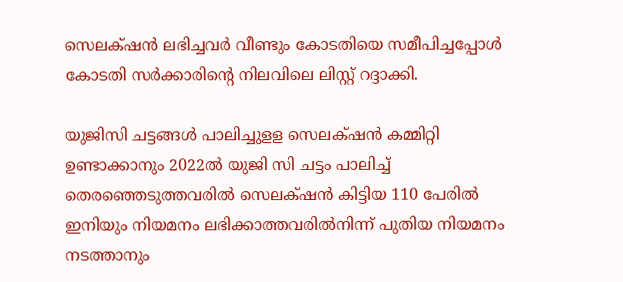സെലക്‌ഷൻ ലഭിച്ചവർ വീണ്ടും കോടതിയെ സമീപിച്ചപ്പോൾ കോടതി സർക്കാരിന്‍റെ നിലവിലെ ലിസ്റ്റ് റദ്ദാക്കി.

യുജിസി ചട്ടങ്ങൾ പാലിച്ചുളള സെലക‌്ഷൻ കമ്മിറ്റി ഉണ്ടാക്കാനും 2022ൽ യുജി സി ചട്ടം പാലിച്ച് തെരഞ്ഞെടുത്തവരിൽ സെലക്‌ഷൻ കിട്ടിയ 110 പേരിൽ ഇനിയും നിയമനം ലഭിക്കാത്തവരിൽനിന്ന് പുതിയ നിയമനം നടത്താനും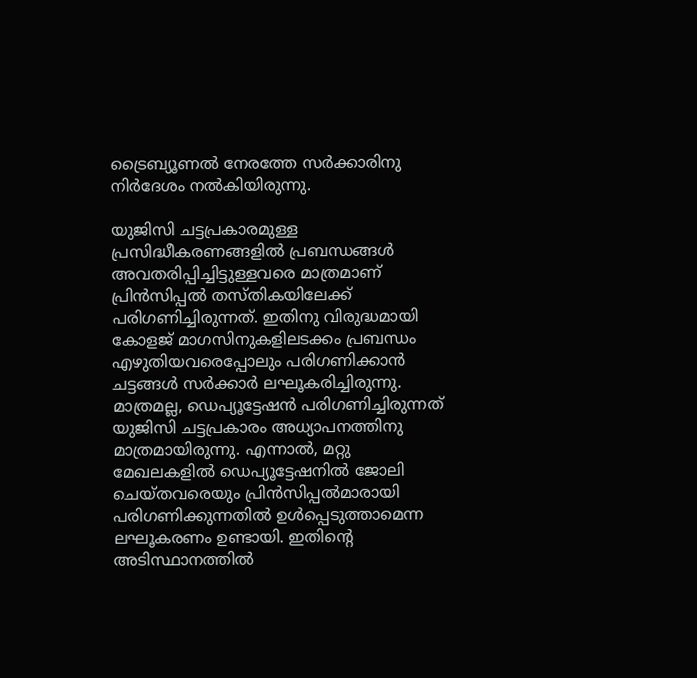ട്രൈബ്യൂണൽ നേരത്തേ സർക്കാരിനു നിർദേശം നൽകിയിരുന്നു.

യുജിസി ചട്ടപ്രകാരമുള്ള പ്രസിദ്ധീകരണങ്ങളിൽ പ്രബന്ധങ്ങൾ അവതരിപ്പിച്ചിട്ടുള്ളവരെ മാത്രമാണ് പ്രിൻസിപ്പൽ തസ്തികയിലേക്ക് പരിഗണിച്ചിരുന്നത്. ഇതിനു വിരുദ്ധമായി കോളജ് മാഗസിനുകളിലടക്കം പ്രബന്ധം എഴുതിയവരെപ്പോലും പരിഗണിക്കാൻ ചട്ടങ്ങൾ സർക്കാർ ലഘൂകരിച്ചിരുന്നു. മാത്രമല്ല, ഡെപ്യൂട്ടേഷൻ പരിഗണിച്ചിരുന്നത് യുജിസി ചട്ടപ്രകാരം അധ്യാപനത്തിനു മാത്രമായിരുന്നു. എന്നാൽ, മറ്റു മേഖലകളിൽ ഡെപ്യൂട്ടേഷനിൽ ജോലി ചെയ്തവരെയും പ്രിൻസിപ്പൽമാരായി പരിഗണിക്കുന്നതിൽ ഉൾപ്പെടുത്താമെന്ന ലഘൂകരണം ഉണ്ടായി. ഇതിന്‍റെ അടിസ്ഥാനത്തിൽ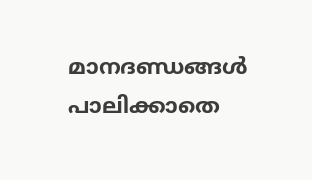മാനദണ്ഡങ്ങൾ പാലിക്കാതെ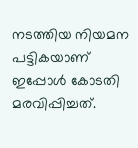നടത്തിയ നിയമന പട്ടികയാണ് ഇപ്പോൾ കോടതി മരവിപ്പിച്ചത്.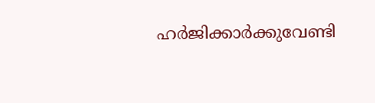ഹർജിക്കാർക്കുവേണ്ടി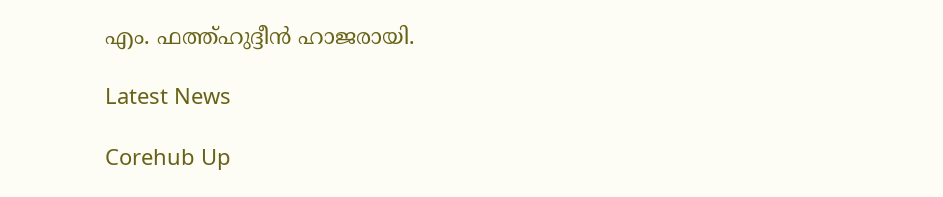എം. ഫത്ത്ഹുദ്ദീൻ ഹാജരായി.

Latest News

Corehub Up